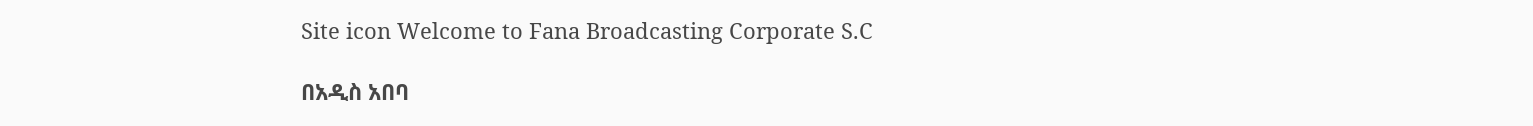Site icon Welcome to Fana Broadcasting Corporate S.C

በአዲስ አበባ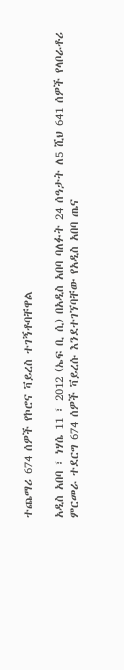ተጨማሪ 674 ሰዎች የኮሮና ቫይረስ ተገኝቶባቸዋል

አዲስ አበባ ፣ ነሃሴ 11 ፣ 2012 (ኤፍ ቢ ሲ) በአዲስ አበባ ባለፉት 24 ሰዓታት ለ5 ሺህ 641 ሰዎች የላቦራቶሪ ምርመራ ተደርግ 674 ሰዎች ቫይረሱ እንደተገኘባቸው የአዲስ አበባ ጤና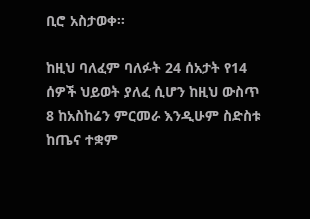ቢሮ አስታወቀ፡፡

ከዚህ ባለፈም ባለፉት 24 ሰአታት የ14 ሰዎች ህይወት ያለፈ ሲሆን ከዚህ ውስጥ 8 ከአስከሬን ምርመራ እንዲሁም ስድስቱ ከጤና ተቋም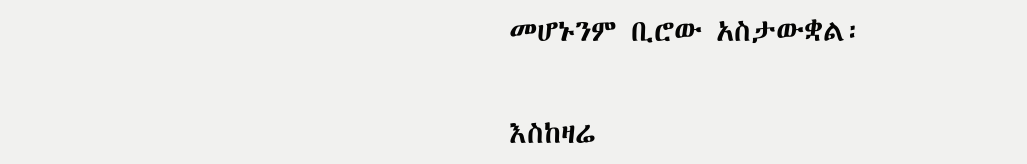መሆኑንም ቢሮው አስታውቋል፡

እስከዛሬ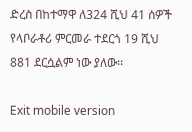ድረስ በከተማዋ ለ324 ሺህ 41 ሰዎች የላቦራቶሪ ምርመራ ተደርጎ 19 ሺህ 881 ደርሷልም ነው ያለው፡፡

Exit mobile version